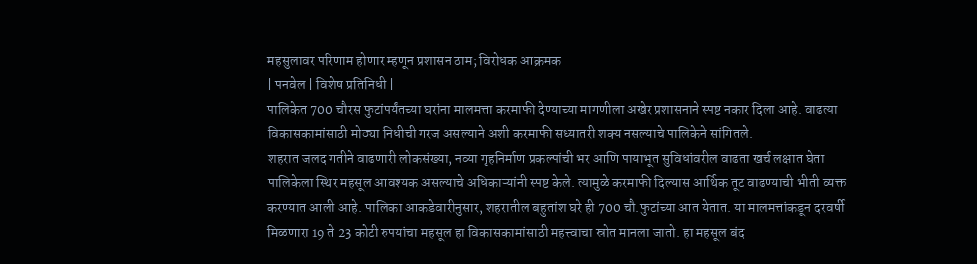महसुलावर परिणाम होणार म्हणून प्रशासन ठाम; विरोधक आक्रमक
| पनवेल | विशेष प्रतिनिधी |
पालिकेत 700 चौरस फुटांपर्यंतच्या घरांना मालमत्ता करमाफी देण्याच्या मागणीला अखेर प्रशासनाने स्पष्ट नकार दिला आहे. वाढत्या विकासकामांसाठी मोठ्या निधीची गरज असल्याने अशी करमाफी सध्यातरी शक्य नसल्याचे पालिकेने सांगितले.
शहरात जलद गतीने वाढणारी लोकसंख्या, नव्या गृहनिर्माण प्रकल्पांची भर आणि पायाभूत सुविधांवरील वाढता खर्च लक्षात घेता पालिकेला स्थिर महसूल आवश्यक असल्याचे अधिकाऱ्यांनी स्पष्ट केले. त्यामुळे करमाफी दिल्यास आर्थिक तूट वाढण्याची भीती व्यक्त करण्यात आली आहे. पालिका आकडेवारीनुसार, शहरातील बहुतांश घरे ही 700 चौ.फुटांच्या आत येतात. या मालमत्तांकडून दरवर्षी मिळणारा 19 ते 23 कोटी रुपयांचा महसूल हा विकासकामांसाठी महत्त्वाचा स्रोत मानला जातो. हा महसूल बंद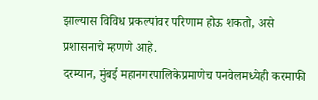झाल्यास विविध प्रकल्पांवर परिणाम होऊ शकतो, असे प्रशासनाचे म्हणणे आहे.
दरम्यान, मुंबई महानगरपालिकेप्रमाणेच पनवेलमध्येही करमाफी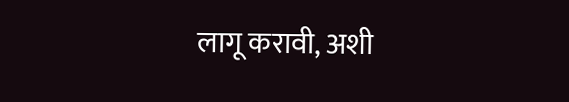लागू करावी, अशी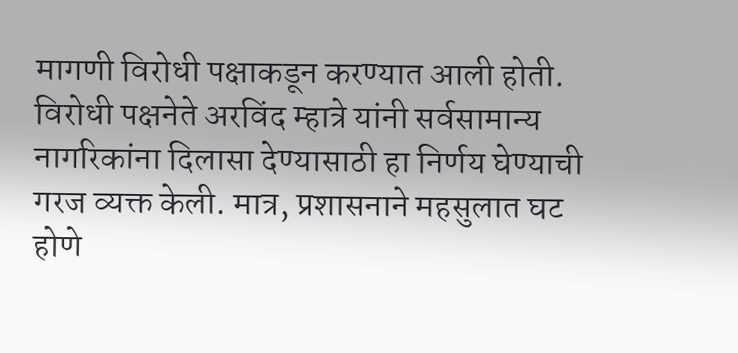मागणी विरोधी पक्षाकडून करण्यात आली होती. विरोधी पक्षनेते अरविंद म्हात्रे यांनी सर्वसामान्य नागरिकांना दिलासा देण्यासाठी हा निर्णय घेण्याची गरज व्यक्त केली. मात्र, प्रशासनाने महसुलात घट होणे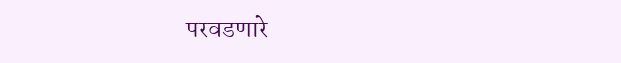परवडणारे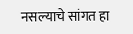नसल्याचे सांगत हा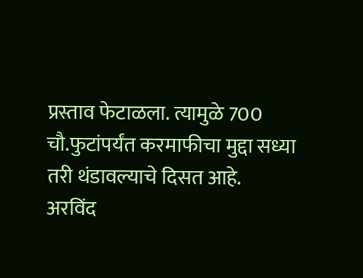प्रस्ताव फेटाळला. त्यामुळे 700 चौ.फुटांपर्यंत करमाफीचा मुद्दा सध्या तरी थंडावल्याचे दिसत आहे.
अरविंद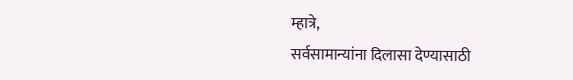म्हात्रे,
सर्वसामान्यांना दिलासा देण्यासाठी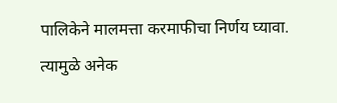पालिकेने मालमत्ता करमाफीचा निर्णय घ्यावा. त्यामुळे अनेक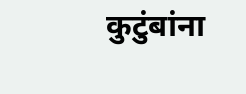कुटुंबांना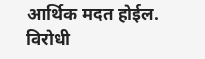आर्थिक मदत होईल.
विरोधी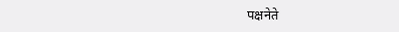पक्षनेते